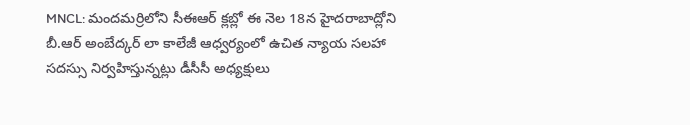MNCL: మందమర్రిలోని సీఈఆర్ క్లబ్లో ఈ నెల 18న హైదరాబాద్లోని బీ.ఆర్ అంబేద్కర్ లా కాలేజీ ఆధ్వర్యంలో ఉచిత న్యాయ సలహా సదస్సు నిర్వహిస్తున్నట్లు డీసీసీ అధ్యక్షులు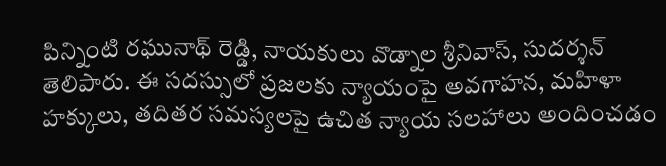పిన్నింటి రఘునాథ్ రెడ్డి, నాయకులు వొడ్నాల శ్రీనివాస్, సుదర్శన్ తెలిపారు. ఈ సదస్సులో ప్రజలకు న్యాయంపై అవగాహన, మహిళా హక్కులు, తదితర సమస్యలపై ఉచిత న్యాయ సలహాలు అందించడం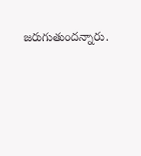జరుగుతుందన్నారు.